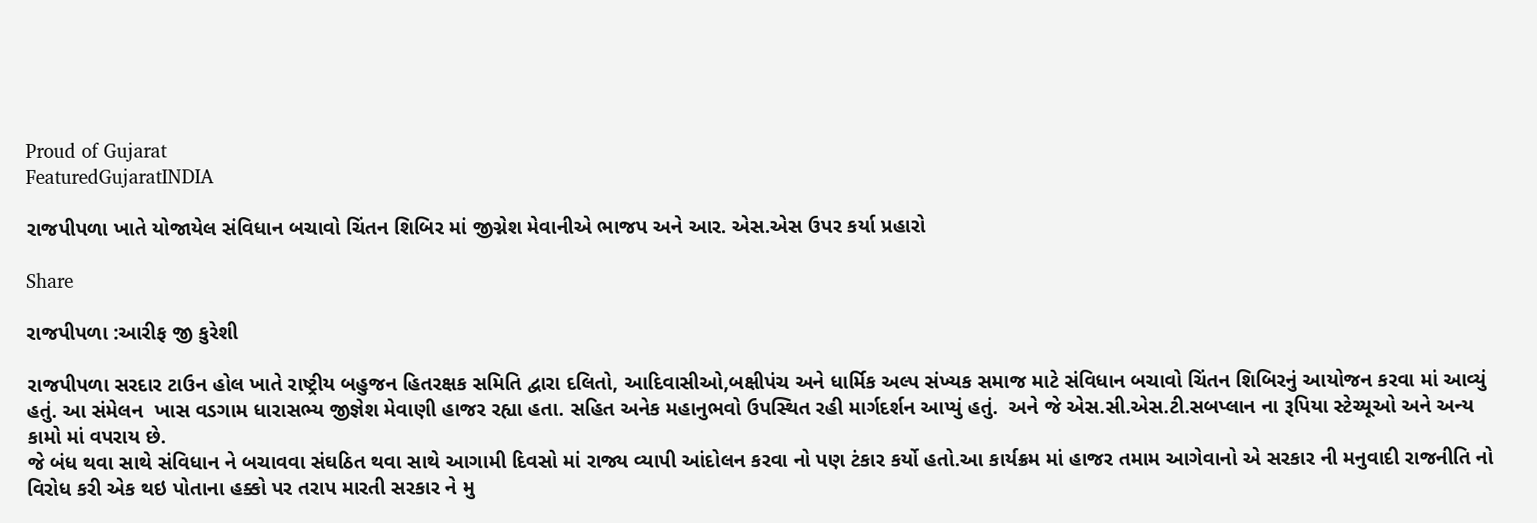Proud of Gujarat
FeaturedGujaratINDIA

રાજપીપળા ખાતે યોજાયેલ સંવિધાન બચાવો ચિંતન શિબિર માં જીગ્નેશ મેવાનીએ ભાજપ અને આર. એસ.એસ ઉપર કર્યા પ્રહારો

Share

રાજપીપળા :આરીફ જી કુરેશી

રાજપીપળા સરદાર ટાઉન હોલ ખાતે રાષ્ટ્રીય બહુજન હિતરક્ષક સમિતિ દ્વારા દલિતો, આદિવાસીઓ,બક્ષીપંચ અને ધાર્મિક અલ્પ સંખ્યક સમાજ માટે સંવિધાન બચાવો ચિંતન શિબિરનું આયોજન કરવા માં આવ્યું હતું. આ સંમેલન  ખાસ વડગામ ધારાસભ્ય જીજ્ઞેશ મેવાણી હાજર રહ્યા હતા. સહિત અનેક મહાનુભવો ઉપસ્થિત રહી માર્ગદર્શન આપ્યું હતું.  અને જે એસ.સી.એસ.ટી.સબપ્લાન ના રૂપિયા સ્ટેચ્યૂઓ અને અન્ય કામો માં વપરાય છે.
જે બંધ થવા સાથે સંવિધાન ને બચાવવા સંઘઠિત થવા સાથે આગામી દિવસો માં રાજ્ય વ્યાપી આંદોલન કરવા નો પણ ટંકાર કર્યો હતો.આ કાર્યક્રમ માં હાજર તમામ આગેવાનો એ સરકાર ની મનુવાદી રાજનીતિ નો વિરોધ કરી એક થઇ પોતાના હક્કો પર તરાપ મારતી સરકાર ને મુ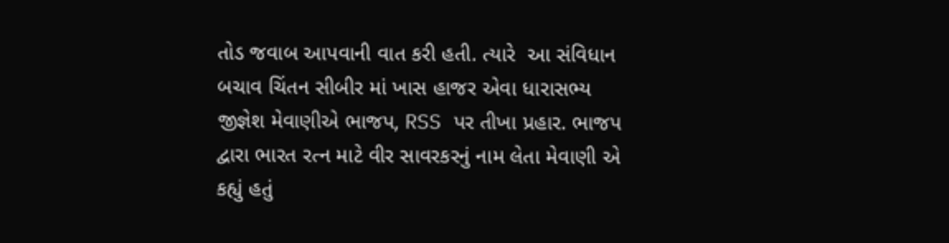તોડ જવાબ આપવાની વાત કરી હતી. ત્યારે  આ સંવિધાન બચાવ ચિંતન સીબીર માં ખાસ હાજર એવા ધારાસભ્ય જીજ્ઞેશ મેવાણીએ ભાજપ, RSS પર તીખા પ્રહાર. ભાજપ દ્વારા ભારત રત્ન માટે વીર સાવરકરનું નામ લેતા મેવાણી એ કહ્યું હતું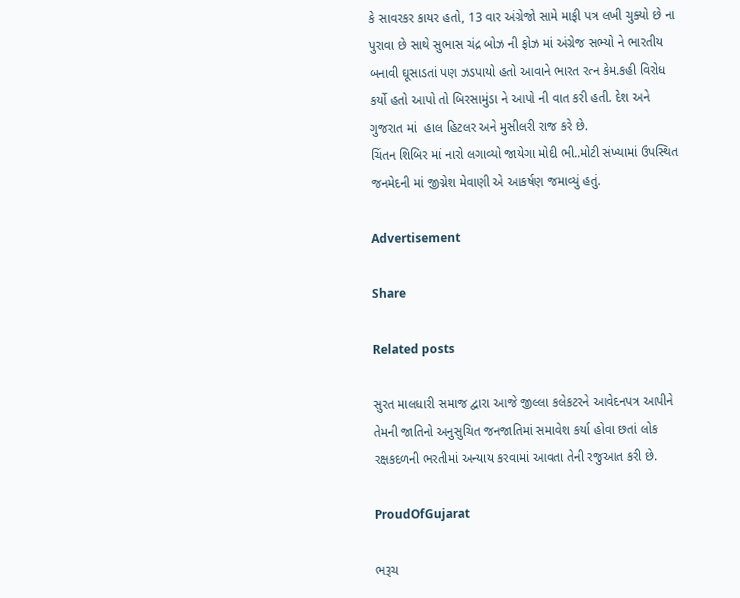કે સાવરકર કાયર હતો, 13 વાર અંગ્રેજો સામે માફી પત્ર લખી ચુક્યો છે ના પુરાવા છે સાથે સુભાસ ચંદ્ર બોઝ ની ફોઝ માં અંગ્રેજ સભ્યો ને ભારતીય બનાવી ઘૂસાડતાં પણ ઝડપાયો હતો આવાને ભારત રત્ન કેમ.કહી વિરોધ કર્યો હતો આપો તો બિરસામુંડા ને આપો ની વાત કરી હતી. દેશ અને ગુજરાત માં  હાલ હિટલર અને મુસીલરી રાજ કરે છે.
ચિંતન શિબિર માં નારો લગાવ્યો જાયેગા મોદી ભી..મોટી સંખ્યામાં ઉપસ્થિત જનમેદની માં જીગ્નેશ મેવાણી એ આકર્ષણ જમાવ્યું હતું.

Advertisement

Share

Related posts

સુરત માલધારી સમાજ દ્વારા આજે જીલ્લા કલેકટરને આવેદનપત્ર આપીને તેમની જાતિનો અનુસુચિત જનજાતિમાં સમાવેશ કર્યા હોવા છતાં લોક રક્ષકદળની ભરતીમાં અન્યાય કરવામાં આવતા તેની રજુઆત કરી છે.

ProudOfGujarat

ભરૂચ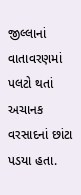જીલ્લાનાં વાતાવરણમાં પલટો થતાં અચાનક વરસાદનાં છાંટા પડયા હતા.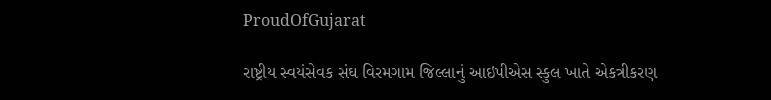ProudOfGujarat

રાષ્ટ્રીય સ્વયંસેવક સંઘ વિરમગામ જિલ્લાનું આઇપીએસ સ્કુલ ખાતે એકત્રીકરણ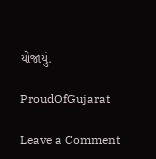યોજાયું.

ProudOfGujarat

Leave a Comment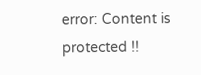error: Content is protected !!